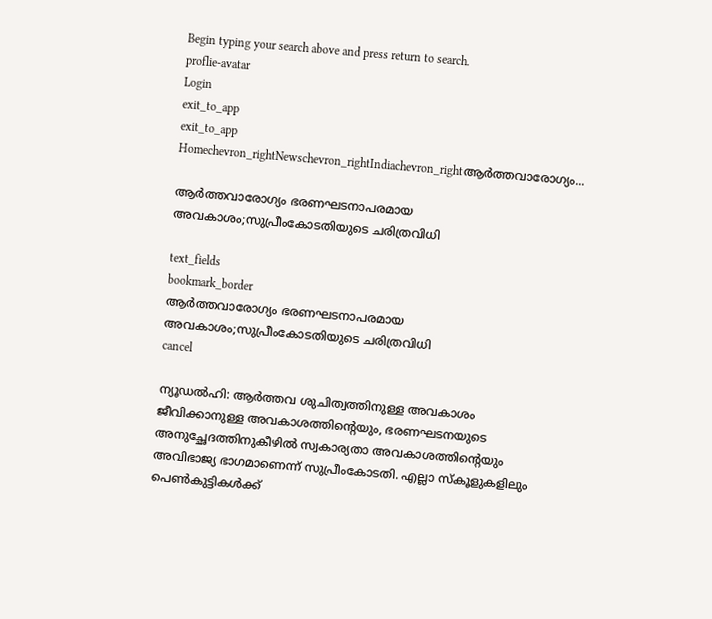Begin typing your search above and press return to search.
proflie-avatar
Login
exit_to_app
exit_to_app
Homechevron_rightNewschevron_rightIndiachevron_rightആർത്തവാരോഗ്യം...

ആർത്തവാരോഗ്യം ഭരണഘടനാപരമായ അവകാശം;സുപ്രീംകോടതിയുടെ ചരിത്രവിധി

text_fields
bookmark_border
ആർത്തവാരോഗ്യം ഭരണഘടനാപരമായ അവകാശം;സുപ്രീംകോടതിയുടെ ചരിത്രവിധി
cancel

ന്യൂഡൽഹി: ആർത്തവ ശുചിത്വത്തിനുള്ള അവകാശം ജീവിക്കാനുള്ള അവകാശത്തിന്‍റെയും, ഭരണഘടനയുടെ അനുച്ഛേദത്തിനുകീഴിൽ സ്വകാര്യതാ അവകാശത്തിന്‍റെയും അവിഭാജ്യ ഭാഗമാണെന്ന് സുപ്രീംകോടതി. എല്ലാ സ്കൂളുകളിലും പെൺകുട്ടികൾക്ക്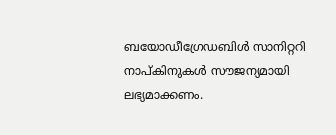ബയോഡീഗ്രേഡബിൾ സാനിറ്ററി നാപ്‍കിനുകൾ സൗജന്യമായി ലഭ്യമാക്കണം.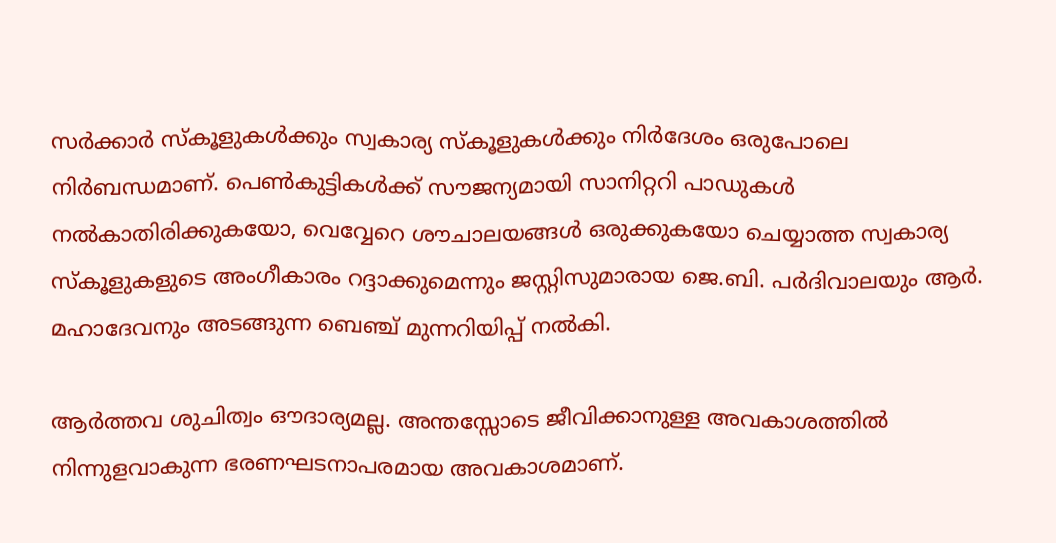സർക്കാർ സ്കൂളുകൾക്കും സ്വകാര്യ സ്കൂളുകൾക്കും നിർദേശം ഒരുപോലെ നിർബന്ധമാണ്. പെൺകുട്ടികൾക്ക് സൗജന്യമായി സാനിറ്ററി പാഡുകൾ നൽകാതിരിക്കുകയോ, വെവ്വേറെ ശൗചാലയങ്ങൾ ഒരുക്കുകയോ ചെയ്യാത്ത സ്വകാര്യ സ്കൂളുകളുടെ അംഗീകാരം റദ്ദാക്കുമെന്നും ജസ്റ്റിസുമാരായ ജെ.ബി. പർദിവാലയും ആർ. മഹാദേവനും അടങ്ങുന്ന ബെഞ്ച് മുന്നറിയിപ്പ് നൽകി.

ആർത്തവ ശുചിത്വം ഔദാര്യമല്ല. അന്തസ്സോടെ ജീവിക്കാനുള്ള അവകാശത്തിൽ നിന്നുളവാകുന്ന ഭരണഘടനാപരമായ അവകാശമാണ്.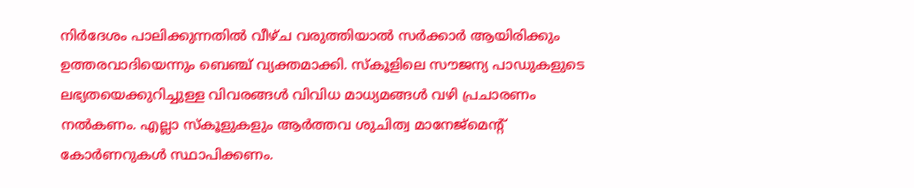നിർദേശം പാലിക്കുന്നതിൽ വീഴ്ച വരുത്തിയാൽ സർക്കാർ ആയിരിക്കും ഉത്തരവാദിയെന്നും ബെഞ്ച് വ്യക്തമാക്കി. സ്കൂളിലെ സൗജന്യ പാഡുകളുടെ ലഭ്യതയെക്കുറിച്ചുള്ള വിവരങ്ങൾ വിവിധ മാധ്യമങ്ങൾ വഴി പ്രചാരണം നൽകണം. എല്ലാ സ്‌കൂളുകളും ആർത്തവ ശുചിത്വ മാനേജ്‌മെന്റ് കോർണറുകൾ സ്ഥാപിക്കണം.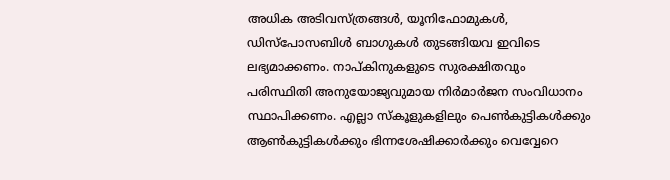അധിക അടിവസ്ത്രങ്ങൾ, യൂനിഫോമുകൾ, ഡിസ്പോസബിൾ ബാഗുകൾ തുടങ്ങിയവ ഇവിടെ ലഭ്യമാക്കണം. നാപ്കിനുകളുടെ സുരക്ഷിതവും പരിസ്ഥിതി അനുയോജ്യവുമായ നിർമാർജന സംവിധാനം സ്ഥാപിക്കണം. എല്ലാ സ്കൂളുകളിലും പെൺകുട്ടികൾക്കും ആൺകുട്ടികൾക്കും ഭിന്നശേഷിക്കാർക്കും വെവ്വേറെ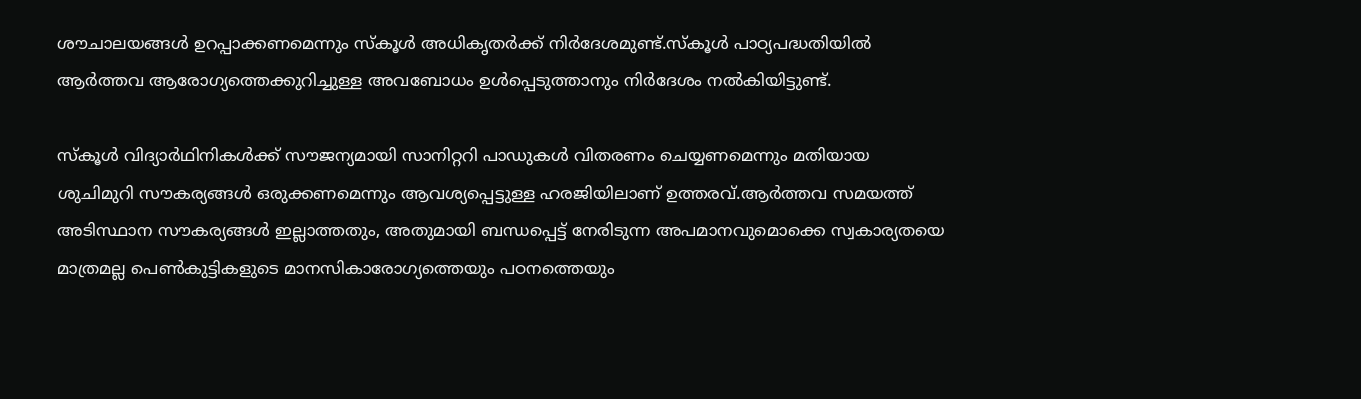ശൗചാലയങ്ങൾ ഉറപ്പാക്കണമെന്നും സ്കൂൾ അധികൃതർക്ക് നിർദേശമുണ്ട്.സ്കൂൾ പാഠ്യപദ്ധതിയിൽ ആർത്തവ ആരോഗ്യത്തെക്കുറിച്ചുള്ള അവബോധം ഉൾപ്പെടുത്താനും നിർദേശം നൽകിയിട്ടുണ്ട്.

സ്കൂൾ വിദ്യാർഥിനികൾക്ക് സൗജന്യമായി സാനിറ്ററി പാഡുകൾ വിതരണം ചെയ്യണമെന്നും മതിയായ ശുചിമുറി സൗകര്യങ്ങൾ ഒരുക്കണമെന്നും ആവശ്യപ്പെട്ടുള്ള ഹരജിയിലാണ് ഉത്തരവ്.ആർത്തവ സമയത്ത് അടിസ്ഥാന സൗകര്യങ്ങൾ ഇല്ലാത്തതും, അതുമായി ബന്ധപ്പെട്ട് നേരിടുന്ന അപമാനവുമൊക്കെ സ്വകാര്യതയെ മാത്രമല്ല പെൺകുട്ടികളുടെ മാനസികാരോഗ്യത്തെയും പഠനത്തെയും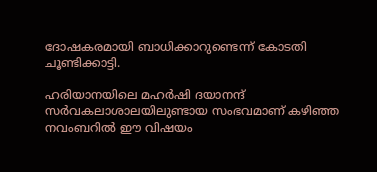ദോഷകരമായി ബാധിക്കാറുണ്ടെന്ന് കോടതി ചൂണ്ടിക്കാട്ടി.

ഹരിയാനയിലെ മഹർഷി ദയാനന്ദ് സർവകലാശാലയിലുണ്ടായ സംഭവമാണ് കഴിഞ്ഞ നവംബറിൽ ഈ വിഷയം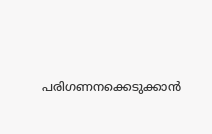പരിഗണനക്കെടുക്കാൻ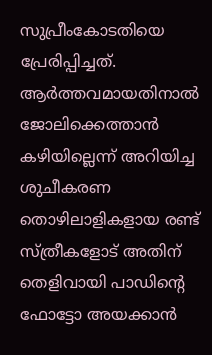സുപ്രീംകോടതിയെ പ്രേരിപ്പിച്ചത്. ആർത്തവമായതിനാൽ ജോലിക്കെത്താൻ കഴിയില്ലെന്ന് അറിയിച്ച ശുചീകരണ തൊഴിലാളികളായ രണ്ട് സ്ത്രീകളോട് അതിന് തെളിവായി പാഡിന്‍റെ ഫോട്ടോ അയക്കാൻ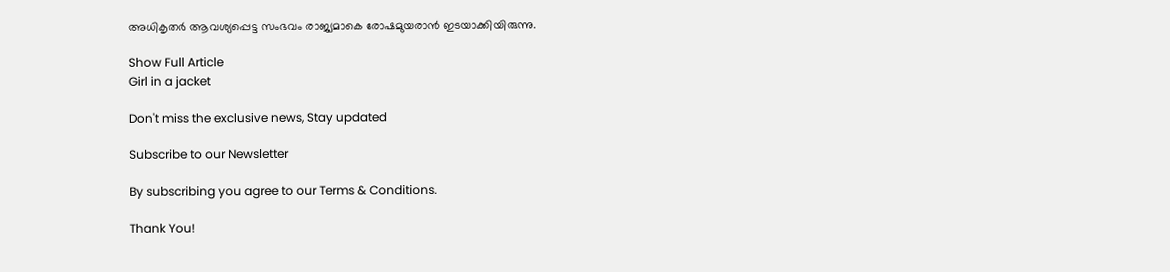അധികൃതർ ആവശ്യപ്പെട്ട സംഭവം രാജ്യമാകെ രോഷമുയരാൻ ഇടയാക്കിയിരുന്നു.

Show Full Article
Girl in a jacket

Don't miss the exclusive news, Stay updated

Subscribe to our Newsletter

By subscribing you agree to our Terms & Conditions.

Thank You!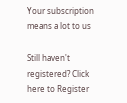Your subscription means a lot to us

Still haven't registered? Click here to Register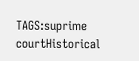TAGS:suprime courtHistorical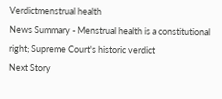Verdictmenstrual health
News Summary - Menstrual health is a constitutional right; Supreme Court's historic verdict
Next Story